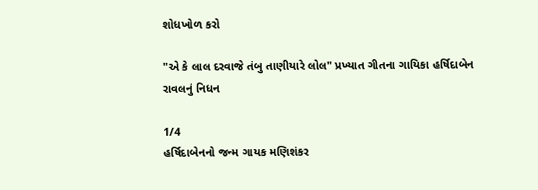શોધખોળ કરો

"એ કે લાલ દરવાજે તંબુ તાણીયારે લોલ" પ્રખ્યાત ગીતના ગાયિકા હર્ષિદાબેન રાવલનું નિધન

1/4
હર્ષિદાબેનનો જન્મ ગાયક મણિશંકર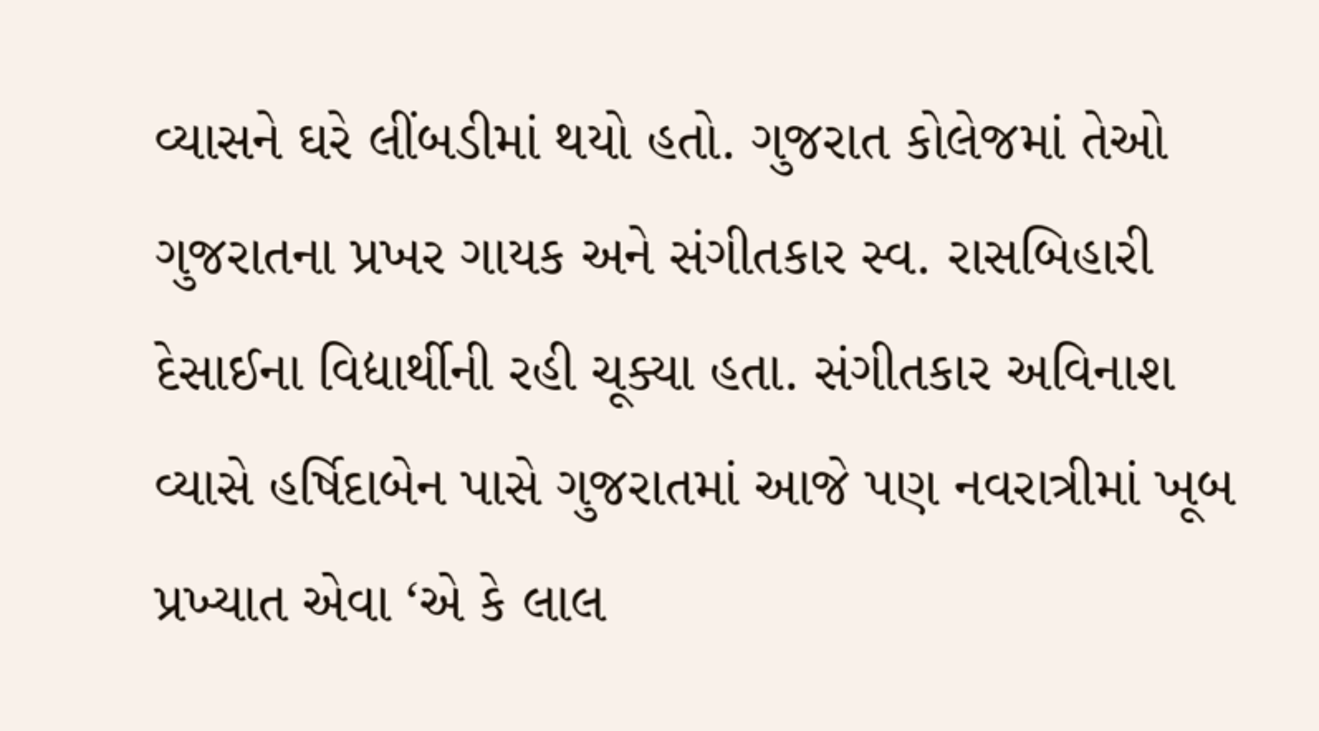વ્યાસને ઘરે લીંબડીમાં થયો હતો. ગુજરાત કોલેજમાં તેઓ ગુજરાતના પ્રખર ગાયક અને સંગીતકાર સ્વ. રાસબિહારી દેસાઈના વિદ્યાર્થીની રહી ચૂક્યા હતા. સંગીતકાર અવિનાશ વ્યાસે હર્ષિદાબેન પાસે ગુજરાતમાં આજે પણ નવરાત્રીમાં ખૂબ પ્રખ્યાત એવા ‘એ કે લાલ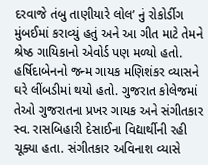દરવાજે તંબુ તાણીયારે લોલ’ નું રોકોર્ડીગ મુંબઈમાં કરાવ્યું હતું અને આ ગીત માટે તેમને શ્રેષ્ઠ ગાયિકાનો એવોર્ડ પણ મળ્યો હતો.
હર્ષિદાબેનનો જન્મ ગાયક મણિશંકર વ્યાસને ઘરે લીંબડીમાં થયો હતો. ગુજરાત કોલેજમાં તેઓ ગુજરાતના પ્રખર ગાયક અને સંગીતકાર સ્વ. રાસબિહારી દેસાઈના વિદ્યાર્થીની રહી ચૂક્યા હતા. સંગીતકાર અવિનાશ વ્યાસે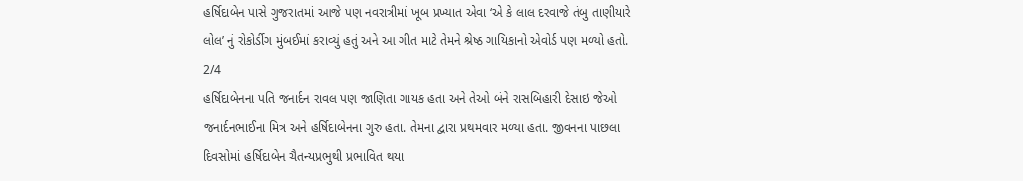હર્ષિદાબેન પાસે ગુજરાતમાં આજે પણ નવરાત્રીમાં ખૂબ પ્રખ્યાત એવા ‘એ કે લાલ દરવાજે તંબુ તાણીયારે લોલ’ નું રોકોર્ડીગ મુંબઈમાં કરાવ્યું હતું અને આ ગીત માટે તેમને શ્રેષ્ઠ ગાયિકાનો એવોર્ડ પણ મળ્યો હતો.
2/4
હર્ષિદાબેનના પતિ જનાર્દન રાવલ પણ જાણિતા ગાયક હતા અને તેઓ બંને રાસબિહારી દેસાઇ જેઓ જનાર્દનભાઈના મિત્ર અને હર્ષિદાબેનના ગુરુ હતા. તેમના દ્વારા પ્રથમવાર મળ્યા હતા. જીવનના પાછલા દિવસોમાં હર્ષિદાબેન ચૈતન્યપ્રભુથી પ્રભાવિત થયા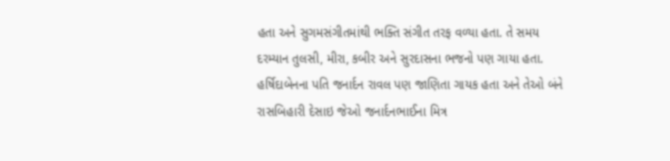હતા અને સુગમસંગીતમાંથી ભક્તિ સંગીત તરફ વળ્યા હતા. તે સમય દરમ્યાન તુલસી, મીરા, કબીર અને સુરદાસના ભજનો પણ ગાયા હતા.
હર્ષિદાબેનના પતિ જનાર્દન રાવલ પણ જાણિતા ગાયક હતા અને તેઓ બંને રાસબિહારી દેસાઇ જેઓ જનાર્દનભાઈના મિત્ર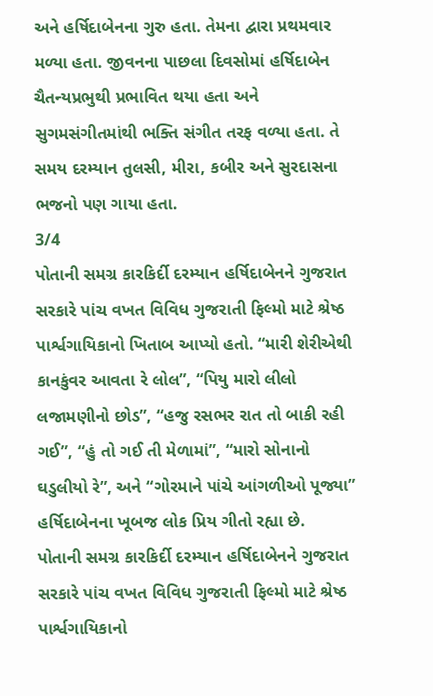અને હર્ષિદાબેનના ગુરુ હતા. તેમના દ્વારા પ્રથમવાર મળ્યા હતા. જીવનના પાછલા દિવસોમાં હર્ષિદાબેન ચૈતન્યપ્રભુથી પ્રભાવિત થયા હતા અને સુગમસંગીતમાંથી ભક્તિ સંગીત તરફ વળ્યા હતા. તે સમય દરમ્યાન તુલસી, મીરા, કબીર અને સુરદાસના ભજનો પણ ગાયા હતા.
3/4
પોતાની સમગ્ર કારકિર્દી દરમ્યાન હર્ષિદાબેનને ગુજરાત સરકારે પાંચ વખત વિવિધ ગુજરાતી ફિલ્મો માટે શ્રેષ્ઠ પાર્શ્વગાયિકાનો ખિતાબ આપ્યો હતો. “મારી શેરીએથી કાનકુંવર આવતા રે લોલ”, “પિયુ મારો લીલો લજામણીનો છોડ”, “હજુ રસભર રાત તો બાકી રહી ગઈ”, “હું તો ગઈ તી મેળામાં”, “મારો સોનાનો ઘડુલીયો રે”, અને “ગોરમાને પાંચે આંગળીઓ પૂજ્યા” હર્ષિદાબેનના ખૂબજ લોક પ્રિય ગીતો રહ્યા છે.
પોતાની સમગ્ર કારકિર્દી દરમ્યાન હર્ષિદાબેનને ગુજરાત સરકારે પાંચ વખત વિવિધ ગુજરાતી ફિલ્મો માટે શ્રેષ્ઠ પાર્શ્વગાયિકાનો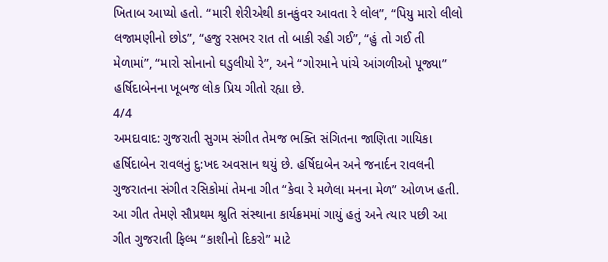ખિતાબ આપ્યો હતો. “મારી શેરીએથી કાનકુંવર આવતા રે લોલ”, “પિયુ મારો લીલો લજામણીનો છોડ”, “હજુ રસભર રાત તો બાકી રહી ગઈ”, “હું તો ગઈ તી મેળામાં”, “મારો સોનાનો ઘડુલીયો રે”, અને “ગોરમાને પાંચે આંગળીઓ પૂજ્યા” હર્ષિદાબેનના ખૂબજ લોક પ્રિય ગીતો રહ્યા છે.
4/4
અમદાવાદ: ગુજરાતી સુગમ સંગીત તેમજ ભક્તિ સંગિતના જાણિતા ગાયિકા હર્ષિદાબેન રાવલનું દુ:ખદ અવસાન થયું છે. હર્ષિદાબેન અને જનાર્દન રાવલની ગુજરાતના સંગીત રસિકોમાં તેમના ગીત “કેવા રે મળેલા મનના મેળ” ઓળખ હતી. આ ગીત તેમણે સૌપ્રથમ શ્રુતિ સંસ્થાના કાર્યક્રમમાં ગાયું હતું અને ત્યાર પછી આ ગીત ગુજરાતી ફિલ્મ “કાશીનો દિકરો” માટે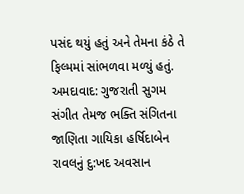પસંદ થયું હતું અને તેમના કંઠે તે ફિલ્મમાં સાંભળવા મળ્યું હતું.
અમદાવાદ: ગુજરાતી સુગમ સંગીત તેમજ ભક્તિ સંગિતના જાણિતા ગાયિકા હર્ષિદાબેન રાવલનું દુ:ખદ અવસાન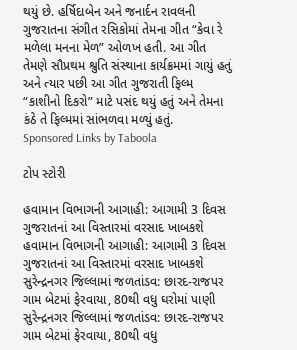થયું છે. હર્ષિદાબેન અને જનાર્દન રાવલની ગુજરાતના સંગીત રસિકોમાં તેમના ગીત “કેવા રે મળેલા મનના મેળ” ઓળખ હતી. આ ગીત તેમણે સૌપ્રથમ શ્રુતિ સંસ્થાના કાર્યક્રમમાં ગાયું હતું અને ત્યાર પછી આ ગીત ગુજરાતી ફિલ્મ “કાશીનો દિકરો” માટે પસંદ થયું હતું અને તેમના કંઠે તે ફિલ્મમાં સાંભળવા મળ્યું હતું.
Sponsored Links by Taboola

ટોપ સ્ટોરી

હવામાન વિભાગની આગાહી: આગામી 3 દિવસ ગુજરાતનાં આ વિસ્તારમાં વરસાદ ખાબકશે
હવામાન વિભાગની આગાહી: આગામી 3 દિવસ ગુજરાતનાં આ વિસ્તારમાં વરસાદ ખાબકશે
સુરેન્દ્રનગર જિલ્લામાં જળતાંડવ: છારદ-રાજપર ગામ બેટમાં ફેરવાયા, 80થી વધુ ઘરોમાં પાણી
સુરેન્દ્રનગર જિલ્લામાં જળતાંડવ: છારદ-રાજપર ગામ બેટમાં ફેરવાયા, 80થી વધુ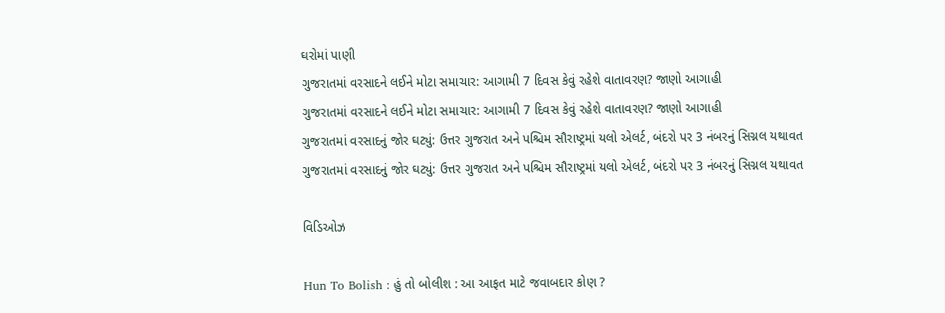ઘરોમાં પાણી
ગુજરાતમાં વરસાદને લઈને મોટા સમાચાર: આગામી 7 દિવસ કેવું રહેશે વાતાવરણ? જાણો આગાહી
ગુજરાતમાં વરસાદને લઈને મોટા સમાચાર: આગામી 7 દિવસ કેવું રહેશે વાતાવરણ? જાણો આગાહી
ગુજરાતમાં વરસાદનું જોર ઘટ્યું: ઉત્તર ગુજરાત અને પશ્ચિમ સૌરાષ્ટ્રમાં યલો એલર્ટ, બંદરો પર 3 નંબરનું સિગ્નલ યથાવત
ગુજરાતમાં વરસાદનું જોર ઘટ્યું: ઉત્તર ગુજરાત અને પશ્ચિમ સૌરાષ્ટ્રમાં યલો એલર્ટ, બંદરો પર 3 નંબરનું સિગ્નલ યથાવત

વિડિઓઝ

Hun To Bolish : હું તો બોલીશ : આ આફત માટે જવાબદાર કોણ ?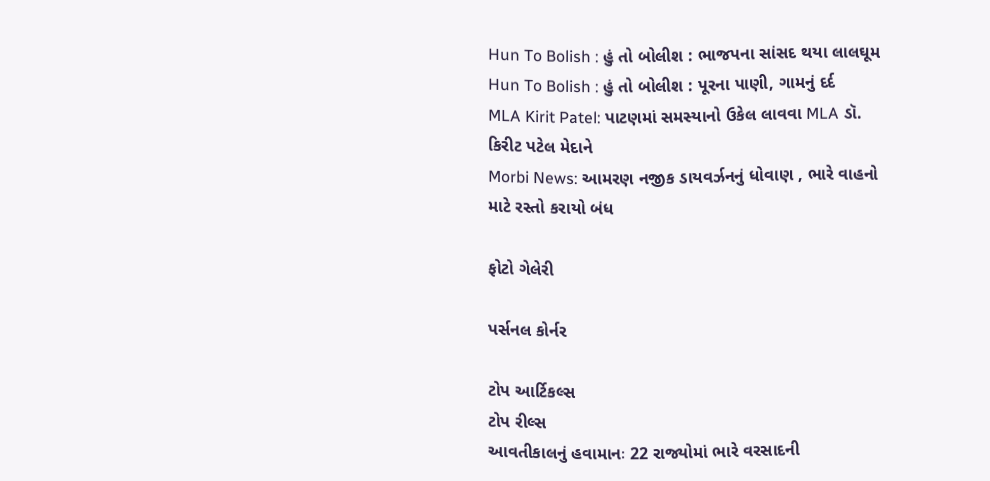Hun To Bolish : હું તો બોલીશ : ભાજપના સાંસદ થયા લાલઘૂમ
Hun To Bolish : હું તો બોલીશ : પૂરના પાણી, ગામનું દર્દ
MLA Kirit Patel: પાટણમાં સમસ્યાનો ઉકેલ લાવવા MLA ડૉ. કિરીટ પટેલ મેદાને
Morbi News: આમરણ નજીક ડાયવર્ઝનનું ધોવાણ , ભારે વાહનો માટે રસ્તો કરાયો બંધ

ફોટો ગેલેરી

પર્સનલ કોર્નર

ટોપ આર્ટિકલ્સ
ટોપ રીલ્સ
આવતીકાલનું હવામાનઃ 22 રાજ્યોમાં ભારે વરસાદની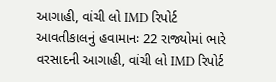આગાહી, વાંચી લો IMD રિપોર્ટ
આવતીકાલનું હવામાનઃ 22 રાજ્યોમાં ભારે વરસાદની આગાહી, વાંચી લો IMD રિપોર્ટ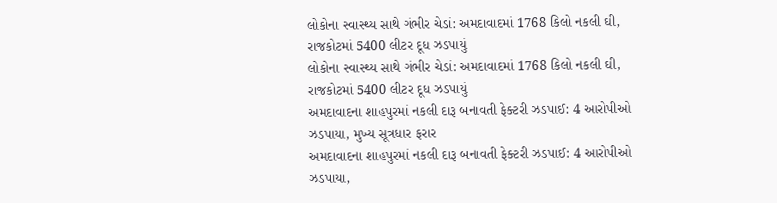લોકોના સ્વાસ્થ્ય સાથે ગંભીર ચેડાં: અમદાવાદમાં 1768 કિલો નકલી ઘી, રાજકોટમાં 5400 લીટર દૂધ ઝડપાયું
લોકોના સ્વાસ્થ્ય સાથે ગંભીર ચેડાં: અમદાવાદમાં 1768 કિલો નકલી ઘી, રાજકોટમાં 5400 લીટર દૂધ ઝડપાયું
અમદાવાદના શાહપુરમાં નકલી દારૂ બનાવતી ફેક્ટરી ઝડપાઈ: 4 આરોપીઓ ઝડપાયા, મુખ્ય સૂત્રધાર ફરાર
અમદાવાદના શાહપુરમાં નકલી દારૂ બનાવતી ફેક્ટરી ઝડપાઈ: 4 આરોપીઓ ઝડપાયા,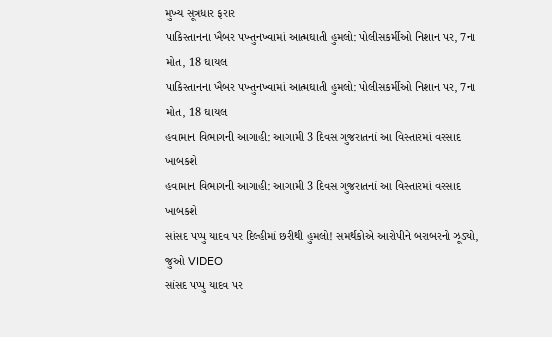મુખ્ય સૂત્રધાર ફરાર
પાકિસ્તાનના ખૈબર પખ્તુનખ્વામાં આત્મઘાતી હુમલો: પોલીસકર્મીઓ નિશાન પર, 7ના મોત, 18 ઘાયલ
પાકિસ્તાનના ખૈબર પખ્તુનખ્વામાં આત્મઘાતી હુમલો: પોલીસકર્મીઓ નિશાન પર, 7ના મોત, 18 ઘાયલ
હવામાન વિભાગની આગાહી: આગામી 3 દિવસ ગુજરાતનાં આ વિસ્તારમાં વરસાદ ખાબકશે
હવામાન વિભાગની આગાહી: આગામી 3 દિવસ ગુજરાતનાં આ વિસ્તારમાં વરસાદ ખાબકશે
સાંસદ પપ્પુ યાદવ પર દિલ્હીમાં છરીથી હુમલો! સમર્થકોએ આરોપીને બરાબરનો ઝૂડ્યો, જુઓ VIDEO
સાંસદ પપ્પુ યાદવ પર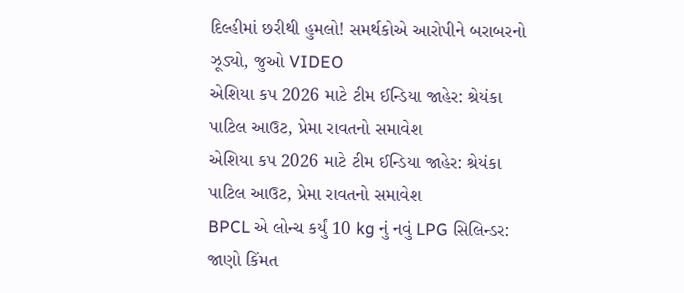દિલ્હીમાં છરીથી હુમલો! સમર્થકોએ આરોપીને બરાબરનો ઝૂડ્યો, જુઓ VIDEO
એશિયા કપ 2026 માટે ટીમ ઈન્ડિયા જાહેર: શ્રેયંકા પાટિલ આઉટ, પ્રેમા રાવતનો સમાવેશ
એશિયા કપ 2026 માટે ટીમ ઈન્ડિયા જાહેર: શ્રેયંકા પાટિલ આઉટ, પ્રેમા રાવતનો સમાવેશ
BPCL એ લોન્ચ કર્યું 10 kg નું નવું LPG સિલિન્ડર: જાણો કિંમત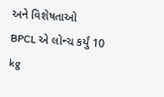અને વિશેષતાઓ
BPCL એ લોન્ચ કર્યું 10 kg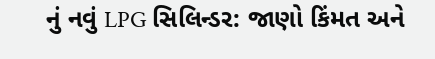નું નવું LPG સિલિન્ડર: જાણો કિંમત અને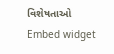વિશેષતાઓ
Embed widget